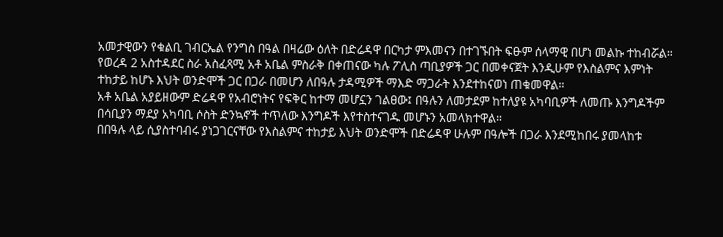አመታዊውን የቁልቢ ገብርኤል የንግስ በዓል በዛሬው ዕለት በድሬዳዋ በርካታ ምእመናን በተገኙበት ፍፁም ሰላማዊ በሆነ መልኩ ተከብሯል።
የወረዳ 2 አስተዳደር ስራ አስፈጻሚ አቶ አቤል ምስራቅ በቀጠናው ካሉ ፖሊስ ጣቢያዎች ጋር በመቀናጀት እንዲሁም የእስልምና እምነት ተከታይ ከሆኑ እህት ወንድሞች ጋር በጋራ በመሆን ለበዓሉ ታዳሚዎች ማእድ ማጋራት እንደተከናወነ ጠቁመዋል።
አቶ አቤል አያይዘውም ድሬዳዋ የአብሮነትና የፍቅር ከተማ መሆኗን ገልፀው፤ በዓሉን ለመታደም ከተለያዩ አካባቢዎች ለመጡ እንግዶችም በሳቢያን ማደያ አካባቢ ሶስት ድንኳኖች ተጥለው እንግዶች እየተስተናገዱ መሆኑን አመላክተዋል።
በበዓሉ ላይ ሲያስተባብሩ ያነጋገርናቸው የእስልምና ተከታይ እህት ወንድሞች በድሬዳዋ ሁሉም በዓሎች በጋራ እንደሚከበሩ ያመላከቱ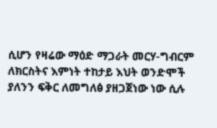ሲሆን የዛሬው ማዕድ ማጋራት መርሃ-ግብርም ለክርስትና እምነት ተከታይ እህት ወንድሞች ያለንን ፍቅር ለመግለፅ ያዘጋጀነው ነው ሲሉ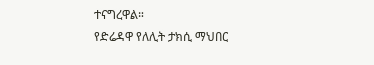ተናግረዋል።
የድሬዳዋ የለሊት ታክሲ ማህበር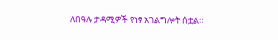ለበዓሉ ታዳሚዎች የነፃ አገልግሎት ሰቷል።